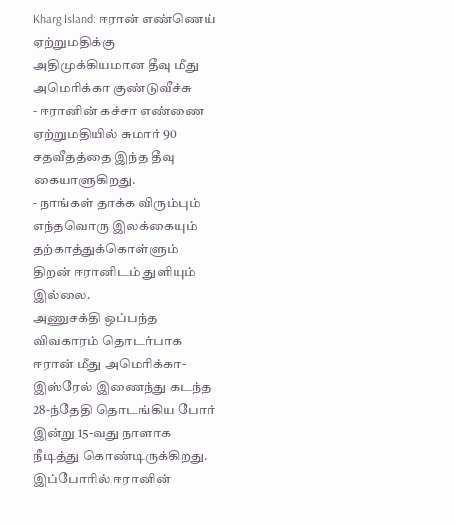Kharg Island: ஈரான் எண்ணெய் ஏற்றுமதிக்கு அதிமுக்கியமான தீவு மீது அமெரிக்கா குண்டுவீச்சு
- ஈரானின் கச்சா எண்ணை ஏற்றுமதியில் சுமார் 90 சதவீதத்தை இந்த தீவு கையாளுகிறது.
- நாங்கள் தாக்க விரும்பும் எந்தவொரு இலக்கையும் தற்காத்துக்கொள்ளும் திறன் ஈரானிடம் துளியும் இல்லை.
அணுசக்தி ஒப்பந்த விவகாரம் தொடர்பாக ஈரான் மீது அமெரிக்கா-இஸ்ரேல் இணைந்து கடந்த 28-ந்தேதி தொடங்கிய போர் இன்று 15-வது நாளாக நீடித்து கொண்டிருக்கிறது.
இப்போரில் ஈரானின்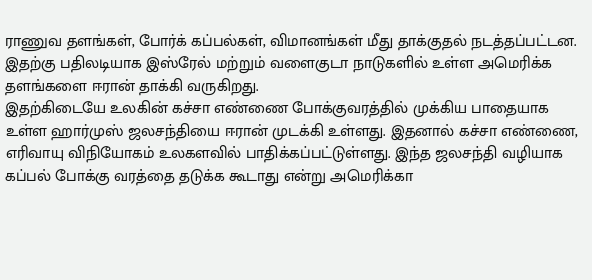ராணுவ தளங்கள், போர்க் கப்பல்கள், விமானங்கள் மீது தாக்குதல் நடத்தப்பட்டன. இதற்கு பதிலடியாக இஸ்ரேல் மற்றும் வளைகுடா நாடுகளில் உள்ள அமெரிக்க தளங்களை ஈரான் தாக்கி வருகிறது.
இதற்கிடையே உலகின் கச்சா எண்ணை போக்குவரத்தில் முக்கிய பாதையாக உள்ள ஹார்முஸ் ஜலசந்தியை ஈரான் முடக்கி உள்ளது. இதனால் கச்சா எண்ணை, எரிவாயு விநியோகம் உலகளவில் பாதிக்கப்பட்டுள்ளது. இந்த ஜலசந்தி வழியாக கப்பல் போக்கு வரத்தை தடுக்க கூடாது என்று அமெரிக்கா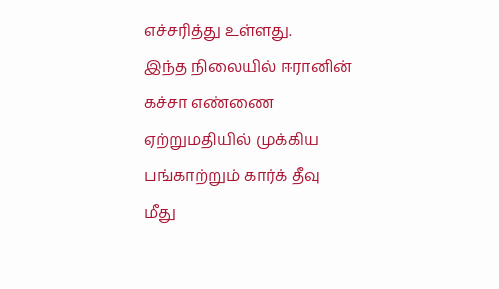எச்சரித்து உள்ளது.
இந்த நிலையில் ஈரானின் கச்சா எண்ணை ஏற்றுமதியில் முக்கிய பங்காற்றும் கார்க் தீவு மீது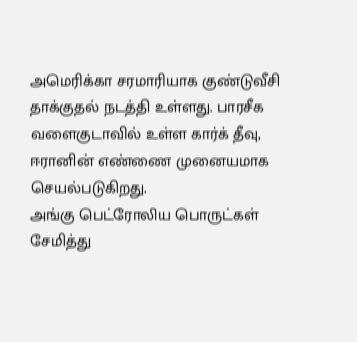அமெரிக்கா சரமாரியாக குண்டுவீசி தாக்குதல் நடத்தி உள்ளது. பாரசீக வளைகுடாவில் உள்ள கார்க் தீவு, ஈரானின் எண்ணை முனையமாக செயல்படுகிறது.
அங்கு பெட்ரோலிய பொருட்கள் சேமித்து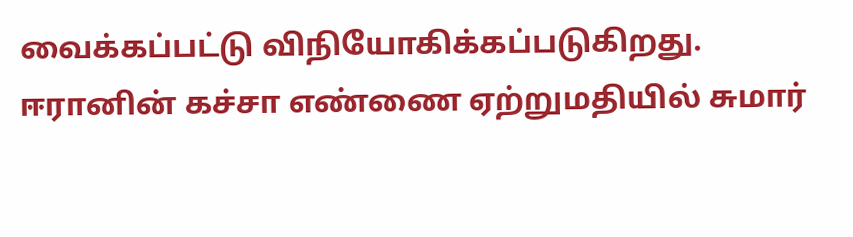வைக்கப்பட்டு விநியோகிக்கப்படுகிறது. ஈரானின் கச்சா எண்ணை ஏற்றுமதியில் சுமார்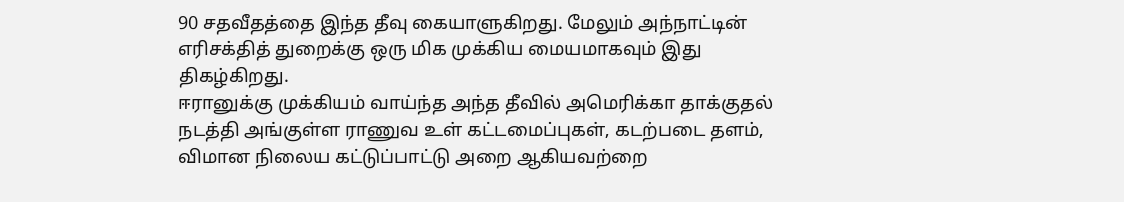90 சதவீதத்தை இந்த தீவு கையாளுகிறது. மேலும் அந்நாட்டின் எரிசக்தித் துறைக்கு ஒரு மிக முக்கிய மையமாகவும் இது திகழ்கிறது.
ஈரானுக்கு முக்கியம் வாய்ந்த அந்த தீவில் அமெரிக்கா தாக்குதல் நடத்தி அங்குள்ள ராணுவ உள் கட்டமைப்புகள், கடற்படை தளம், விமான நிலைய கட்டுப்பாட்டு அறை ஆகியவற்றை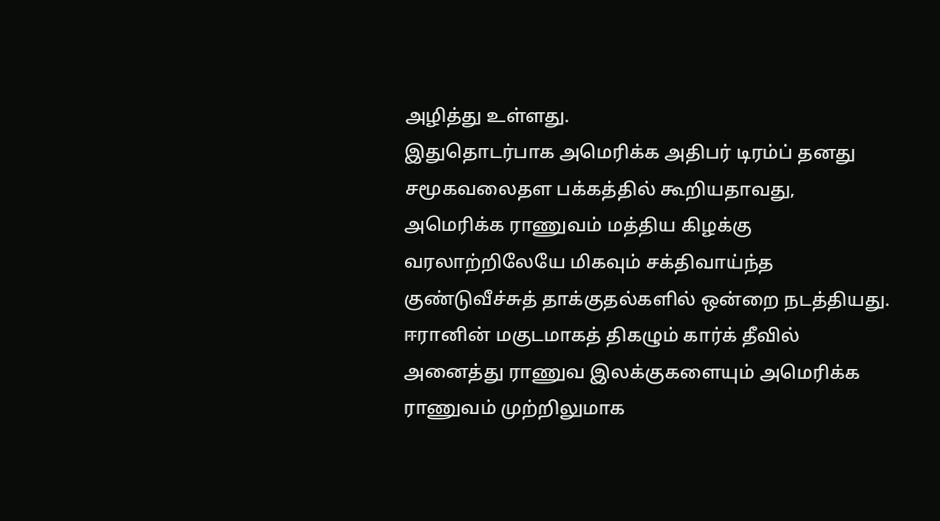அழித்து உள்ளது.
இதுதொடர்பாக அமெரிக்க அதிபர் டிரம்ப் தனது சமூகவலைதள பக்கத்தில் கூறியதாவது,
அமெரிக்க ராணுவம் மத்திய கிழக்கு வரலாற்றிலேயே மிகவும் சக்திவாய்ந்த குண்டுவீச்சுத் தாக்குதல்களில் ஒன்றை நடத்தியது. ஈரானின் மகுடமாகத் திகழும் கார்க் தீவில் அனைத்து ராணுவ இலக்குகளையும் அமெரிக்க ராணுவம் முற்றிலுமாக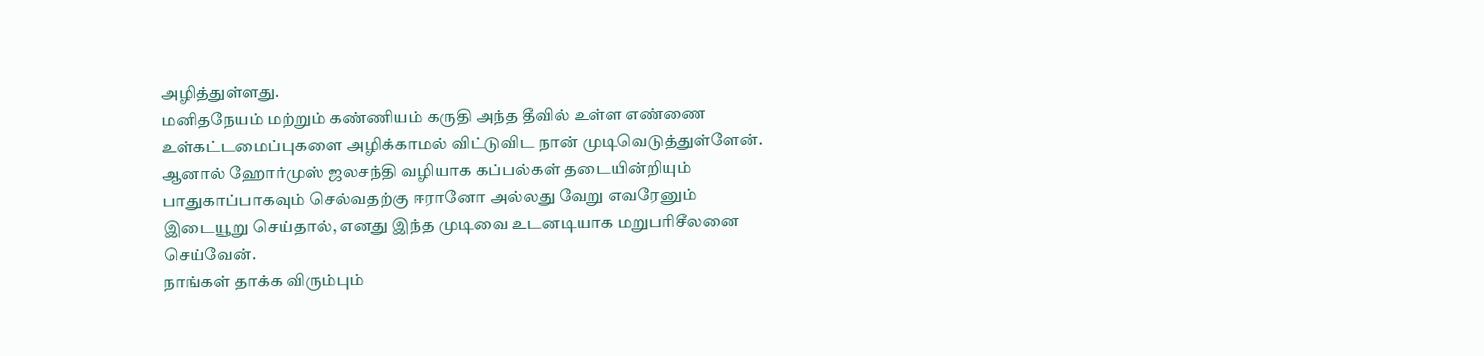அழித்துள்ளது.
மனிதநேயம் மற்றும் கண்ணியம் கருதி அந்த தீவில் உள்ள எண்ணை உள்கட்டமைப்புகளை அழிக்காமல் விட்டுவிட நான் முடிவெடுத்துள்ளேன். ஆனால் ஹோர்முஸ் ஜலசந்தி வழியாக கப்பல்கள் தடையின்றியும் பாதுகாப்பாகவும் செல்வதற்கு ஈரானோ அல்லது வேறு எவரேனும் இடையூறு செய்தால், எனது இந்த முடிவை உடனடியாக மறுபரிசீலனை செய்வேன்.
நாங்கள் தாக்க விரும்பும்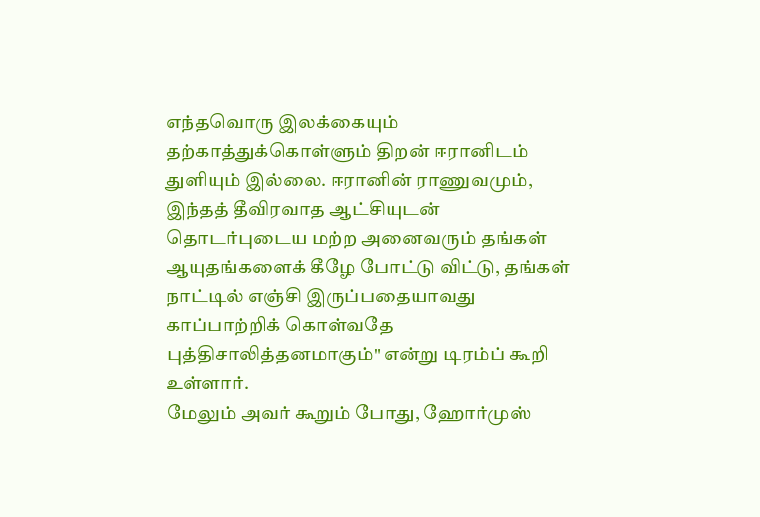எந்தவொரு இலக்கையும் தற்காத்துக்கொள்ளும் திறன் ஈரானிடம் துளியும் இல்லை. ஈரானின் ராணுவமும், இந்தத் தீவிரவாத ஆட்சியுடன் தொடர்புடைய மற்ற அனைவரும் தங்கள் ஆயுதங்களைக் கீழே போட்டு விட்டு, தங்கள் நாட்டில் எஞ்சி இருப்பதையாவது காப்பாற்றிக் கொள்வதே புத்திசாலித்தனமாகும்" என்று டிரம்ப் கூறி உள்ளார்.
மேலும் அவர் கூறும் போது, ஹோர்முஸ்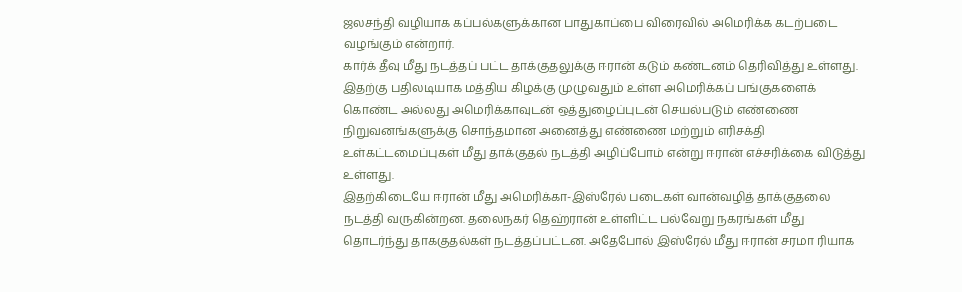ஜலசந்தி வழியாக கப்பல்களுக்கான பாதுகாப்பை விரைவில் அமெரிக்க கடற்படை வழங்கும் என்றார்.
கார்க் தீவு மீது நடத்தப் பட்ட தாக்குதலுக்கு ஈரான் கடும் கண்டனம் தெரிவித்து உள்ளது. இதற்கு பதிலடியாக மத்திய கிழக்கு முழுவதும் உள்ள அமெரிக்கப் பங்குகளைக் கொண்ட அல்லது அமெரிக்காவுடன் ஒத்துழைப்புடன் செயல்படும் எண்ணை நிறுவனங்களுக்கு சொந்தமான அனைத்து எண்ணை மற்றும் எரிசக்தி உள்கட்டமைப்புகள் மீது தாக்குதல் நடத்தி அழிப்போம் என்று ஈரான் எச்சரிக்கை விடுத்து உள்ளது.
இதற்கிடையே ஈரான் மீது அமெரிக்கா-இஸ்ரேல் படைகள் வான்வழித் தாக்குதலை நடத்தி வருகின்றன. தலைநகர் தெஹ்ரான் உள்ளிட்ட பல்வேறு நகரங்கள் மீது தொடர்ந்து தாககுதல்கள் நடத்தப்பட்டன. அதேபோல் இஸ்ரேல் மீது ஈரான் சரமா ரியாக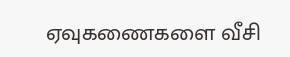ஏவுகணைகளை வீசி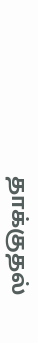தாக்குதல்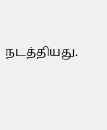நடத்தியது.